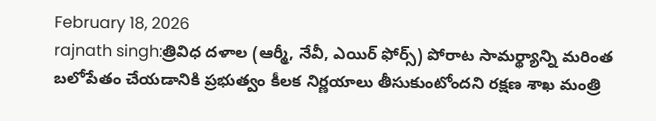February 18, 2026
rajnath singh:త్రివిధ దళాల (ఆర్మీ, నేవీ, ఎయిర్ ఫోర్స్) పోరాట సామర్థ్యాన్ని మరింత బలోపేతం చేయడానికి ప్రభుత్వం కీలక నిర్ణయాలు తీసుకుంటోందని రక్షణ శాఖ మంత్రి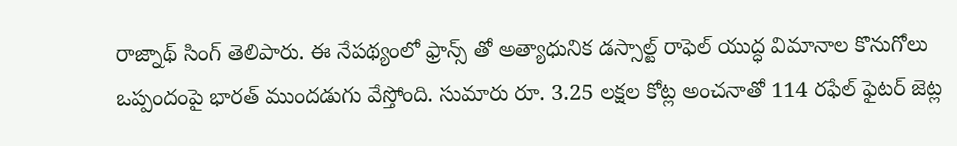రాజ్నాథ్ సింగ్ తెలిపారు. ఈ నేపథ్యంలో ఫ్రాన్స్ తో అత్యాధునిక డస్సాల్ట్ రాఫెల్ యుద్ధ విమానాల కొనుగోలు ఒప్పందంపై భారత్ ముందడుగు వేస్తోంది. సుమారు రూ. 3.25 లక్షల కోట్ల అంచనాతో 114 రఫేల్ ఫైటర్ జెట్ల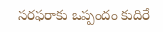సరఫరాకు ఒప్పందం కుదిరే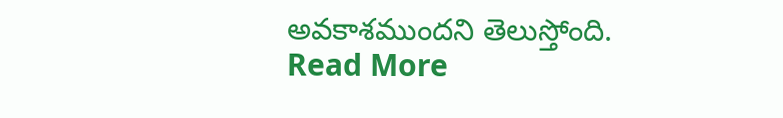అవకాశముందని తెలుస్తోంది.
Read More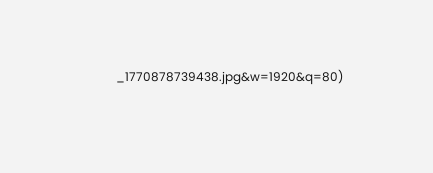_1770878739438.jpg&w=1920&q=80)